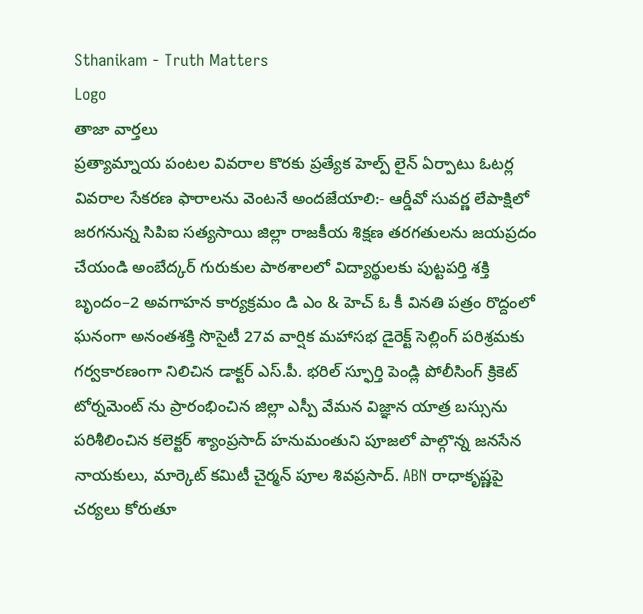Sthanikam - Truth Matters
Logo
తాజా వార్తలు
ప్రత్యామ్నాయ పంటల వివరాల కొరకు ప్రత్యేక హెల్ప్ లైన్ ఏర్పాటు ఓటర్ల వివరాల సేకరణ ఫారాలను వెంటనే అందజేయాలి:- ఆర్డీవో సువర్ణ లేపాక్షిలో జరగనున్న సిపిఐ సత్యసాయి జిల్లా రాజకీయ శిక్షణ తరగతులను జయప్రదం చేయండి అంబేద్కర్ గురుకుల పాఠశాలలో విద్యార్థులకు పుట్టపర్తి శక్తి బృందం–2 అవగాహన కార్యక్రమం డి ఎం & హెచ్ ఓ కీ వినతి పత్రం రొద్దంలో ఘనంగా అనంతశక్తి సొసైటీ 27వ వార్షిక మహాసభ డైరెక్ట్ సెల్లింగ్ పరిశ్రమకు గర్వకారణంగా నిలిచిన డాక్టర్ ఎస్.పీ. భరిల్ స్ఫూర్తి పెండ్లి పోలీసింగ్ క్రికెట్ టోర్నమెంట్ ను ప్రారంభించిన జిల్లా ఎస్పీ వేమన విజ్ఞాన యాత్ర బస్సును పరిశీలించిన కలెక్టర్ శ్యాంప్రసాద్ హనుమంతుని పూజలో పాల్గొన్న జనసేన నాయకులు, మార్కెట్ కమిటీ చైర్మన్ పూల శివప్రసాద్. ABN రాధాకృష్ణపై చర్యలు కోరుతూ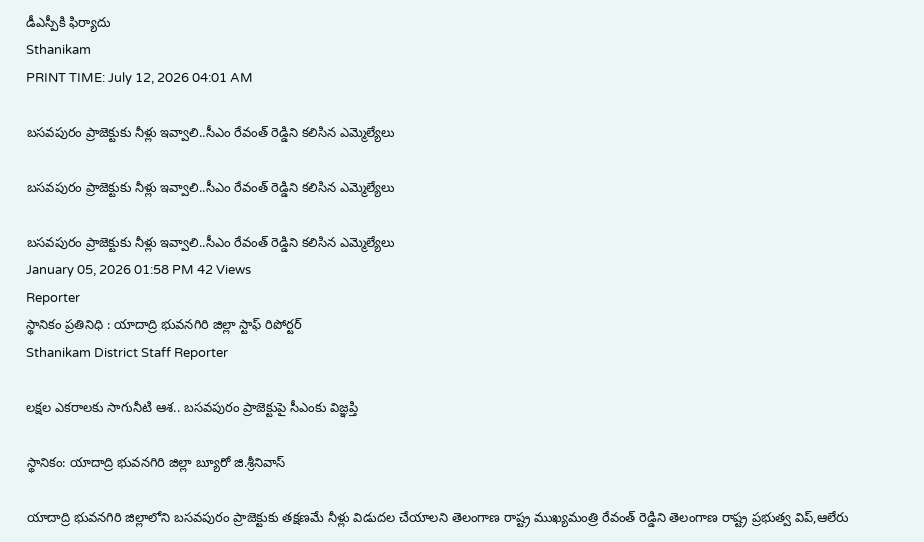డీఎస్పీకి ఫిర్యాదు
Sthanikam
PRINT TIME: July 12, 2026 04:01 AM

బసవపురం ప్రాజెక్టుకు నీళ్లు ఇవ్వాలి..సీఎం రేవంత్ రెడ్డిని కలిసిన ఎమ్మెల్యేలు

బసవపురం ప్రాజెక్టుకు నీళ్లు ఇవ్వాలి..సీఎం రేవంత్ రెడ్డిని కలిసిన ఎమ్మెల్యేలు

బసవపురం ప్రాజెక్టుకు నీళ్లు ఇవ్వాలి..సీఎం రేవంత్ రెడ్డిని కలిసిన ఎమ్మెల్యేలు
January 05, 2026 01:58 PM 42 Views
Reporter
స్థానికం ప్రతినిధి : యాదాద్రి భువనగిరి జిల్లా స్టాఫ్ రిపోర్టర్
Sthanikam District Staff Reporter

లక్షల ఎకరాలకు సాగునీటి ఆశ.. బసవపురం ప్రాజెక్టుపై సీఎంకు విజ్ఞప్తి

స్థానికం: యాదాద్రి భువనగిరి జిల్లా బ్యూరో జి.శ్రీనివాస్

యాదాద్రి భువనగిరి జిల్లాలోని బసవపురం ప్రాజెక్టుకు తక్షణమే నీళ్లు విడుదల చేయాలని తెలంగాణ రాష్ట్ర ముఖ్యమంత్రి రేవంత్ రెడ్డిని తెలంగాణ రాష్ట్ర ప్రభుత్వ విప్‌,ఆలేరు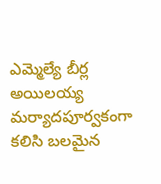ఎమ్మెల్యే బీర్ల అయిలయ్య మర్యాదపూర్వకంగా కలిసి బలమైన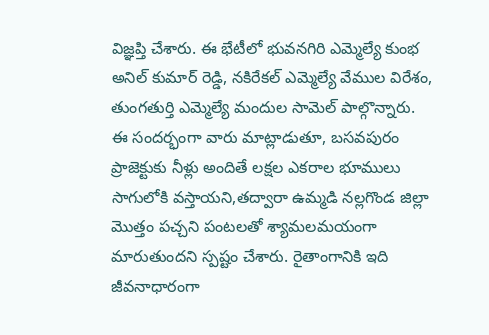విజ్ఞప్తి చేశారు. ఈ భేటీలో భువనగిరి ఎమ్మెల్యే కుంభ అనిల్ కుమార్ రెడ్డి, నకిరేకల్ ఎమ్మెల్యే వేముల విరేశం, తుంగతుర్తి ఎమ్మెల్యే మందుల సామెల్ పాల్గొన్నారు. ఈ సందర్భంగా వారు మాట్లాడుతూ, బసవపురం ప్రాజెక్టుకు నీళ్లు అందితే లక్షల ఎకరాల భూములు సాగులోకి వస్తాయని,తద్వారా ఉమ్మడి నల్లగొండ జిల్లా మొత్తం పచ్చని పంటలతో శ్యామలమయంగా మారుతుందని స్పష్టం చేశారు. రైతాంగానికి ఇది జీవనాధారంగా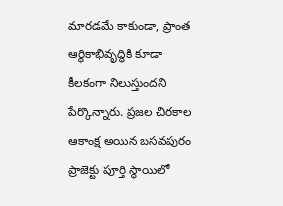మారడమే కాకుండా, ప్రాంత ఆర్థికాభివృద్ధికి కూడా కీలకంగా నిలుస్తుందని పేర్కొన్నారు. ప్రజల చిరకాల ఆకాంక్ష అయిన బసవపురం ప్రాజెక్టు పూర్తి స్థాయిలో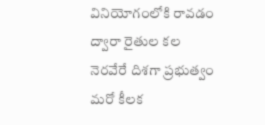వినియోగంలోకి రావడం ద్వారా రైతుల కల నెరవేరే దిశగా ప్రభుత్వం మరో కీలక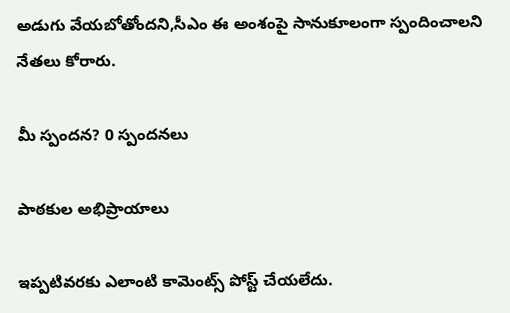అడుగు వేయబోతోందని,సీఎం ఈ అంశంపై సానుకూలంగా స్పందించాలని నేతలు కోరారు.

మీ స్పందన? 0 స్పందనలు

పాఠకుల అభిప్రాయాలు

ఇప్పటివరకు ఎలాంటి కామెంట్స్ పోస్ట్ చేయలేదు.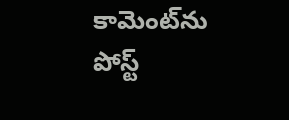కామెంట్‌ను పోస్ట్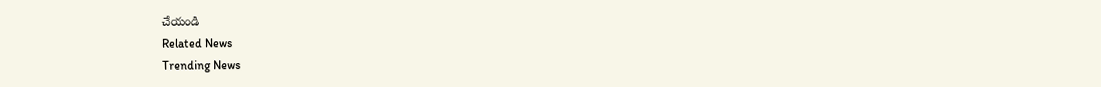చేయండి
Related News
Trending News